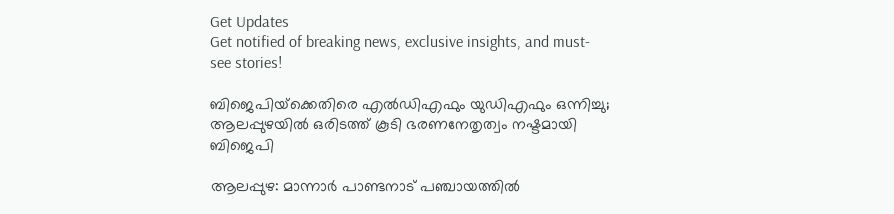Get Updates
Get notified of breaking news, exclusive insights, and must-see stories!

ബിജെപിയ്‌ക്കെതിരെ എല്‍ഡിഎഫും യുഡിഎഫും ഒന്നിച്ചു; ആലപ്പുഴയില്‍ ഒരിടത്ത് കൂടി ഭരണനേതൃത്വം നഷ്ടമായി ബിജെപി

ആലപ്പുഴ: മാന്നാര്‍ പാണ്ടനാട് പഞ്ചായത്തില്‍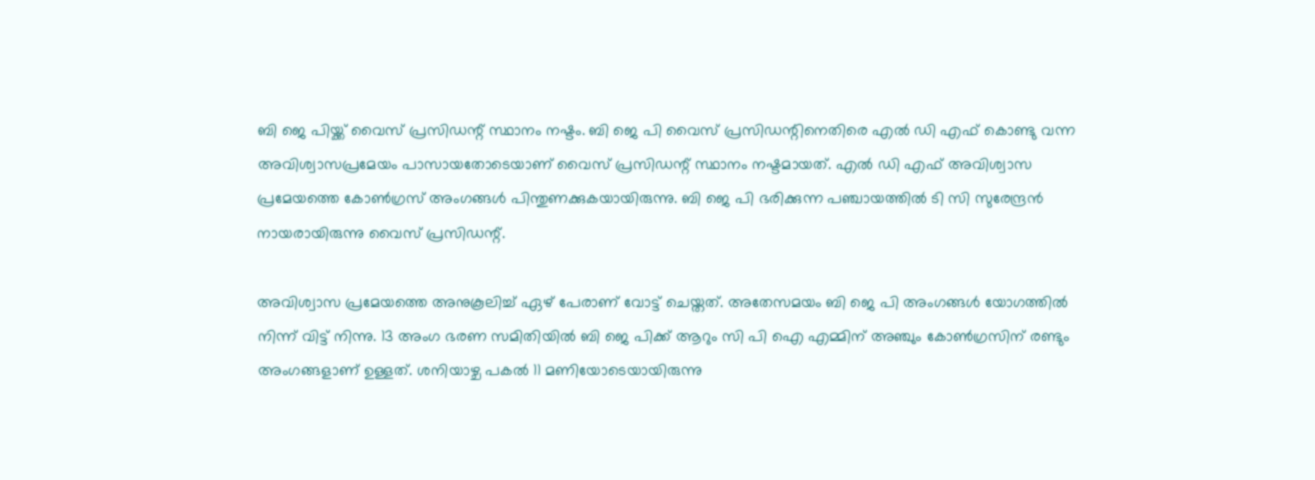ബി ജെ പിയ്ക്ക് വൈസ് പ്രസിഡന്റ് സ്ഥാനം നഷ്ടം. ബി ജെ പി വൈസ് പ്രസിഡന്റിനെതിരെ എല്‍ ഡി എഫ് കൊണ്ടു വന്ന അവിശ്വാസപ്രമേയം പാസായതോടെയാണ് വൈസ് പ്രസിഡന്റ് സ്ഥാനം നഷ്ടമായത്. എല്‍ ഡി എഫ് അവിശ്വാസ പ്രമേയത്തെ കോണ്‍ഗ്രസ് അംഗങ്ങള്‍ പിന്തുണക്കുകയായിരുന്നു. ബി ജെ പി ഭരിക്കുന്ന പഞ്ചായത്തില്‍ ടി സി സുരേന്ദ്രന്‍ നായരായിരുന്നു വൈസ് പ്രസിഡന്റ്.

അവിശ്വാസ പ്രമേയത്തെ അനുകൂലിച്ച് ഏഴ് പേരാണ് വോട്ട് ചെയ്തത്. അതേസമയം ബി ജെ പി അംഗങ്ങള്‍ യോഗത്തില്‍ നിന്ന് വിട്ട് നിന്നു. 13 അംഗ ഭരണ സമിതിയില്‍ ബി ജെ പിക്ക് ആറും സി പി ഐ എമ്മിന് അഞ്ചും കോണ്‍ഗ്രസിന് രണ്ടും അംഗങ്ങളാണ് ഉള്ളത്. ശനിയാഴ്ച പകല്‍ 11 മണിയോടെയായിരുന്നു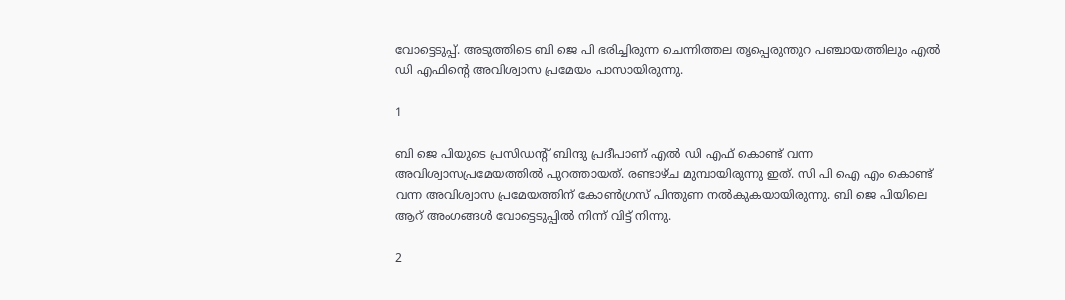വോട്ടെടുപ്പ്. അടുത്തിടെ ബി ജെ പി ഭരിച്ചിരുന്ന ചെന്നിത്തല തൃപ്പെരുന്തുറ പഞ്ചായത്തിലും എല്‍ ഡി എഫിന്റെ അവിശ്വാസ പ്രമേയം പാസായിരുന്നു.

1

ബി ജെ പിയുടെ പ്രസിഡന്റ് ബിന്ദു പ്രദീപാണ് എല്‍ ഡി എഫ് കൊണ്ട് വന്ന അവിശ്വാസപ്രമേയത്തില്‍ പുറത്തായത്. രണ്ടാഴ്ച മുമ്പായിരുന്നു ഇത്. സി പി ഐ എം കൊണ്ട് വന്ന അവിശ്വാസ പ്രമേയത്തിന് കോണ്‍ഗ്രസ് പിന്തുണ നല്‍കുകയായിരുന്നു. ബി ജെ പിയിലെ ആറ് അംഗങ്ങള്‍ വോട്ടെടുപ്പില്‍ നിന്ന് വിട്ട് നിന്നു.

2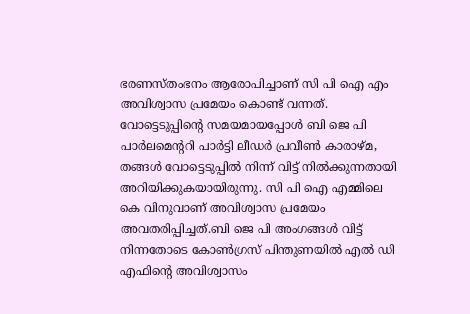ഭരണസ്തംഭനം ആരോപിച്ചാണ് സി പി ഐ എം അവിശ്വാസ പ്രമേയം കൊണ്ട് വന്നത്. വോട്ടെടുപ്പിന്റെ സമയമായപ്പോള്‍ ബി ജെ പി പാര്‍ലമെന്ററി പാര്‍ട്ടി ലീഡര്‍ പ്രവീണ്‍ കാരാഴ്മ, തങ്ങള്‍ വോട്ടെടുപ്പില്‍ നിന്ന് വിട്ട് നില്‍ക്കുന്നതായി അറിയിക്കുകയായിരുന്നു. സി പി ഐ എമ്മിലെ കെ വിനുവാണ് അവിശ്വാസ പ്രമേയം അവതരിപ്പിച്ചത്.ബി ജെ പി അംഗങ്ങള്‍ വിട്ട് നിന്നതോടെ കോണ്‍ഗ്രസ് പിന്തുണയില്‍ എല്‍ ഡി എഫിന്റെ അവിശ്വാസം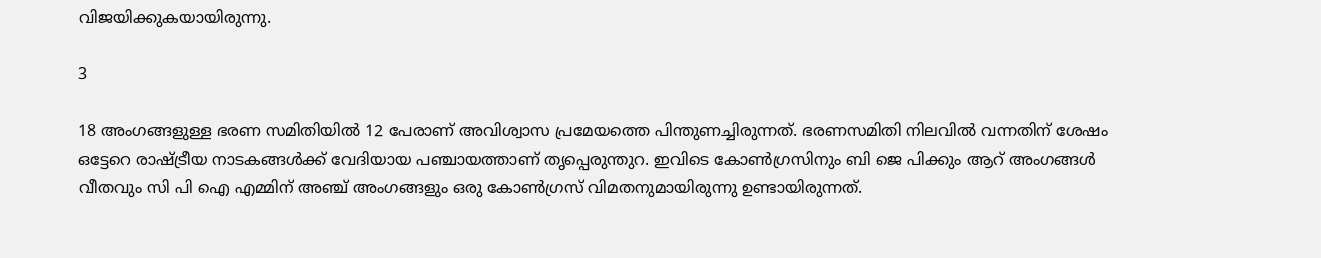വിജയിക്കുകയായിരുന്നു.

3

18 അംഗങ്ങളുള്ള ഭരണ സമിതിയില്‍ 12 പേരാണ് അവിശ്വാസ പ്രമേയത്തെ പിന്തുണച്ചിരുന്നത്. ഭരണസമിതി നിലവില്‍ വന്നതിന് ശേഷം ഒട്ടേറെ രാഷ്ട്രീയ നാടകങ്ങള്‍ക്ക് വേദിയായ പഞ്ചായത്താണ് തൃപ്പെരുന്തുറ. ഇവിടെ കോണ്‍ഗ്രസിനും ബി ജെ പിക്കും ആറ് അംഗങ്ങള്‍ വീതവും സി പി ഐ എമ്മിന് അഞ്ച് അംഗങ്ങളും ഒരു കോണ്‍ഗ്രസ് വിമതനുമായിരുന്നു ഉണ്ടായിരുന്നത്.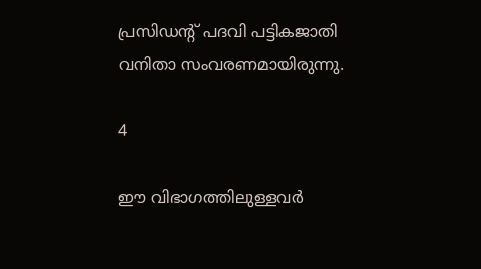പ്രസിഡന്റ് പദവി പട്ടികജാതി വനിതാ സംവരണമായിരുന്നു.

4

ഈ വിഭാഗത്തിലുള്ളവര്‍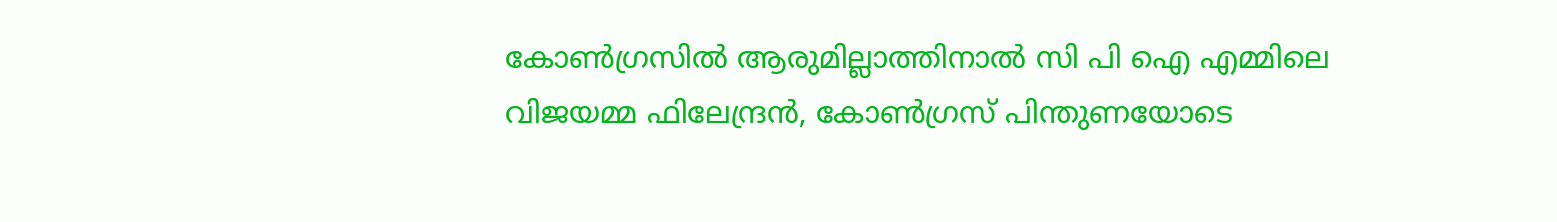കോണ്‍ഗ്രസില്‍ ആരുമില്ലാത്തിനാല്‍ സി പി ഐ എമ്മിലെ വിജയമ്മ ഫിലേന്ദ്രന്‍, കോണ്‍ഗ്രസ് പിന്തുണയോടെ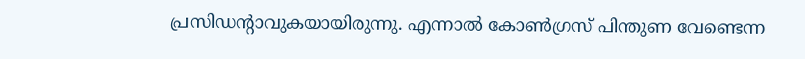പ്രസിഡന്റാവുകയായിരുന്നു. എന്നാല്‍ കോണ്‍ഗ്രസ് പിന്തുണ വേണ്ടെന്ന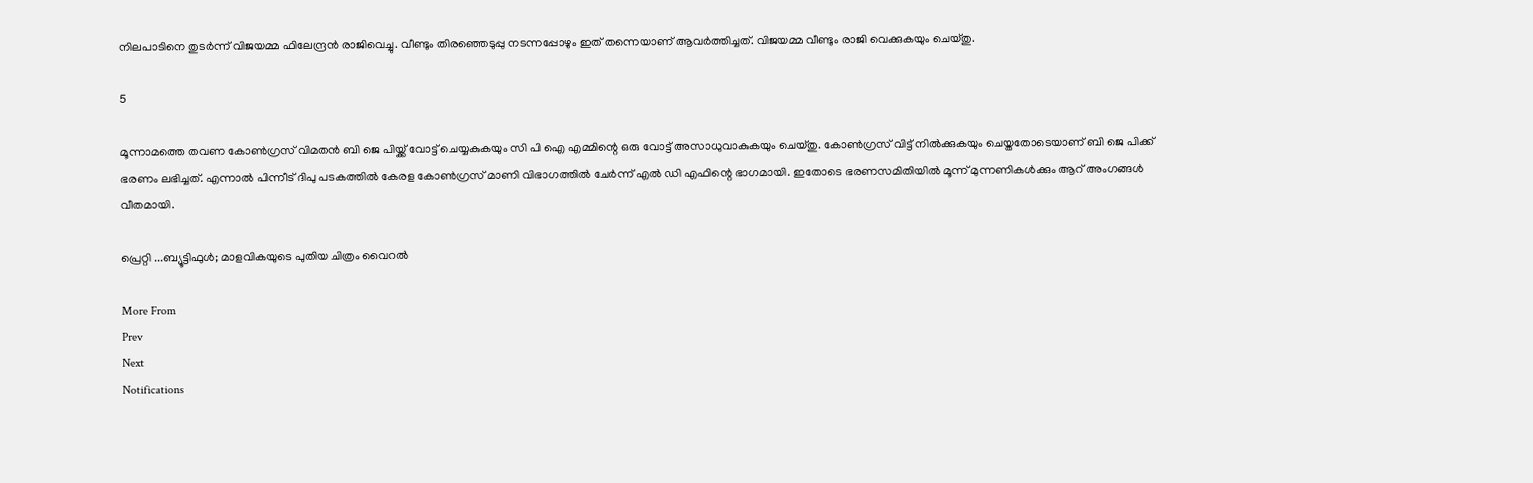നിലപാടിനെ തുടര്‍ന്ന് വിജയമ്മ ഫിലേന്ദ്രന്‍ രാജിവെച്ചു. വീണ്ടും തിരഞ്ഞെടുപ്പു നടന്നപ്പോഴും ഇത് തന്നെയാണ് ആവര്‍ത്തിച്ചത്. വിജയമ്മ വീണ്ടും രാജി വെക്കുകയും ചെയ്തു.

5

മൂന്നാമത്തെ തവണ കോണ്‍ഗ്രസ് വിമതന്‍ ബി ജെ പിയ്ക്ക് വോട്ട് ചെയ്യകുകയും സി പി ഐ എമ്മിന്റെ ഒരു വോട്ട് അസാധുവാകുകയും ചെയ്തു. കോണ്‍ഗ്രസ് വിട്ട് നില്‍ക്കുകയും ചെയ്തതോടെയാണ് ബി ജെ പിക്ക് ഭരണം ലഭിച്ചത്. എന്നാല്‍ പിന്നീട് ദിപു പടകത്തില്‍ കേരള കോണ്‍ഗ്രസ് മാണി വിഭാഗത്തില്‍ ചേര്‍ന്ന് എല്‍ ഡി എഫിന്റെ ഭാഗമായി. ഇതോടെ ഭരണസമിതിയില്‍ മൂന്ന് മുന്നണികള്‍ക്കും ആറ് അംഗങ്ങള്‍ വീതമായി.

പ്രെറ്റി ...ബ്യൂട്ടിഫുള്‍; മാളവികയുടെ പുതിയ ചിത്രം വൈറല്‍

More From
Prev
Next
Notifications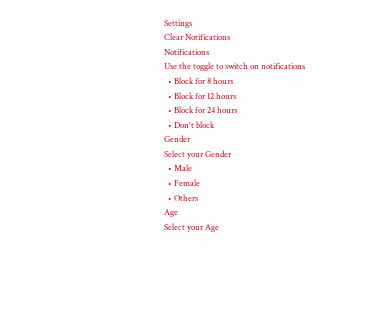Settings
Clear Notifications
Notifications
Use the toggle to switch on notifications
  • Block for 8 hours
  • Block for 12 hours
  • Block for 24 hours
  • Don't block
Gender
Select your Gender
  • Male
  • Female
  • Others
Age
Select your Age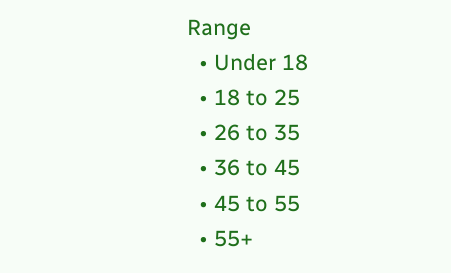Range
  • Under 18
  • 18 to 25
  • 26 to 35
  • 36 to 45
  • 45 to 55
  • 55+